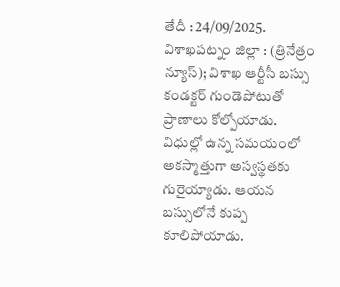తేదీ : 24/09/2025. విశాఖపట్నం జిల్లా : (త్రినేత్రం న్యూస్); విశాఖ ఆర్టీసీ బస్సు కండక్టర్ గుండెపోటుతో ప్రాణాలు కోల్పోయాడు. విధుల్లో ఉన్న సమయంలో అకస్మాత్తుగా అస్వస్థతకు గురైయ్యాడు. ఆయన బస్సులోనే కుప్ప కూలిపోయాడు.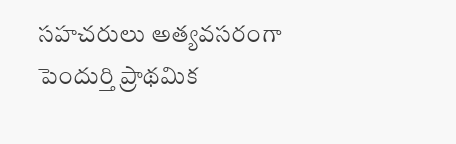సహచరులు అత్యవసరంగా పెందుర్తి ప్రాథమిక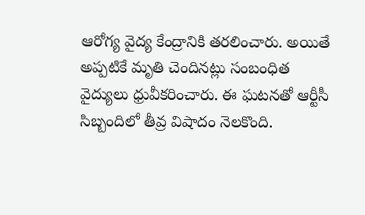ఆరోగ్య వైద్య కేంద్రానికి తరలించారు. అయితే అప్పటికే మృతి చెందినట్లు సంబంధిత వైద్యులు ధ్రువీకరించారు. ఈ ఘటనతో ఆర్టీసీ సిబ్బందిలో తీవ్ర విషాదం నెలకొంది.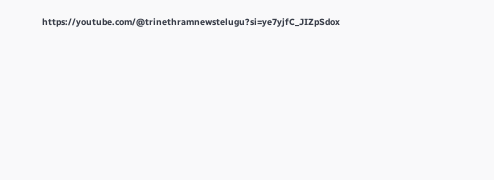https://youtube.com/@trinethramnewstelugu?si=ye7yjfC_JIZpSdox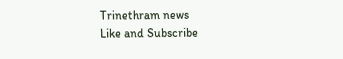Trinethram news
Like and Subscribe